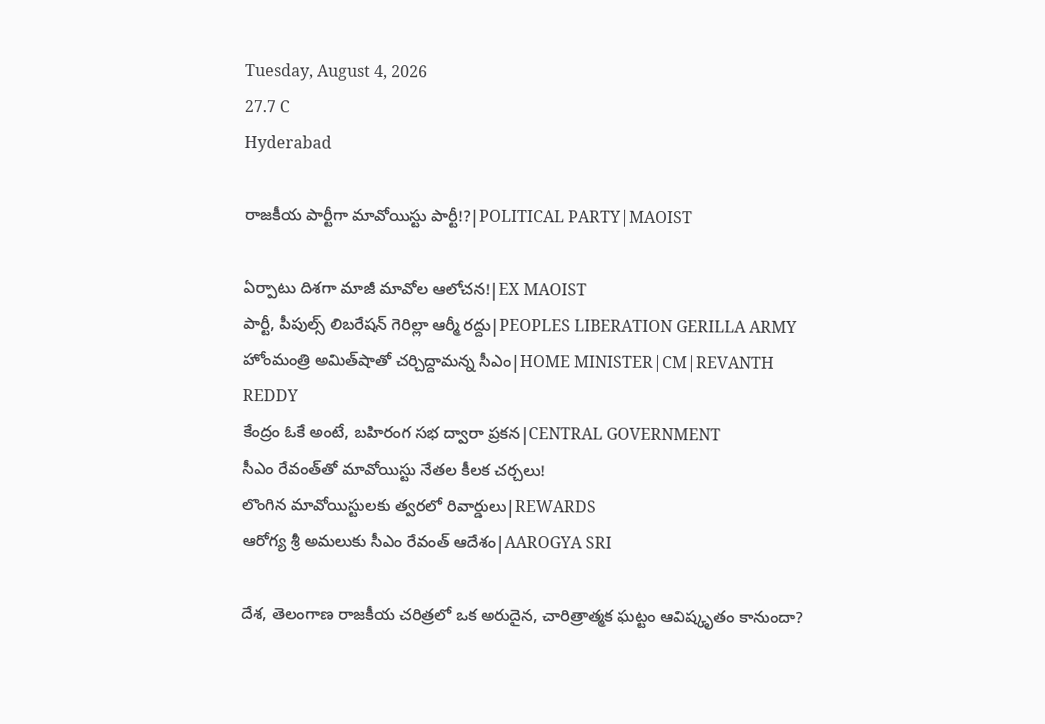Tuesday, August 4, 2026
27.7 C
Hyderabad

రాజకీయ పార్టీగా మావోయిస్టు పార్టీ!?|POLITICAL PARTY|MAOIST

ఏర్పాటు దిశగా మాజీ మావోల ఆలోచన!|EX MAOIST
పార్టీ, పీపుల్స్ లిబరేషన్ గెరిల్లా ఆర్మీ రద్దు|PEOPLES LIBERATION GERILLA ARMY
హోంమంత్రి అమిత్‌షాతో చర్చిద్దామన్న సీఎం|HOME MINISTER|CM|REVANTH REDDY
కేంద్రం ఓకే అంటే, బహిరంగ సభ ద్వారా ప్రకన|CENTRAL GOVERNMENT
సీఎం రేవంత్‌తో మావోయిస్టు నేతల కీలక చర్చలు!
లొంగిన మావోయిస్టులకు త్వరలో రివార్డులు|REWARDS
ఆరోగ్య శ్రీ అమలుకు సీఎం రేవంత్ ఆదేశం|AAROGYA SRI

దేశ, తెలంగాణ రాజకీయ చరిత్రలో ఒక అరుదైన, చారిత్రాత్మక ఘట్టం ఆవిష్కృతం కానుందా?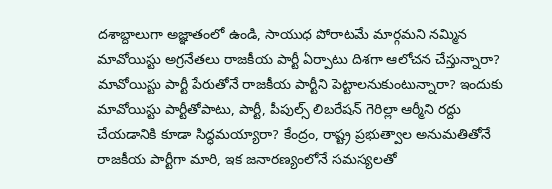దశాబ్దాలుగా అజ్ఞాతంలో ఉండి, సాయుధ పోరాటమే మార్గమని నమ్మిన మావోయిస్టు అగ్రనేతలు రాజకీయ పార్టీ ఏర్పాటు దిశగా ఆలోచన చేస్తున్నారా? మావోయిస్టు పార్టీ పేరుతోనే రాజకీయ పార్టీని పెట్టాలనుకుంటున్నారా? ఇందుకు మావోయిస్టు పార్టీతోపాటు, పార్టీ, పీపుల్స్ లిబరేషన్ గెరిల్లా ఆర్మీని రద్దు చేయడానికి కూడా సిద్ధమయ్యారా? కేంద్రం, రాష్ట్ర ప్రభుత్వాల అనుమతితోనే రాజకీయ పార్టీగా మారి, ఇక జనారణ్యంలోనే సమస్యలతో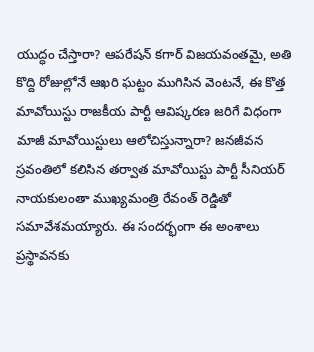యుద్ధం చేస్తారా? ఆపరేషన్ కగార్ విజయవంతమై, అతి కొద్ది రోజుల్లోనే ఆఖరి ఘట్టం ముగిసిన వెంటనే, ఈ కొత్త మావోయిస్టు రాజకీయ పార్టీ ఆవిష్కరణ జరిగే విధంగా మాజీ మావోయిస్టులు ఆలోచిస్తున్నారా? జనజీవన స్రవంతిలో కలిసిన తర్వాత మావోయిస్టు పార్టీ సీనియర్ నాయకులంతా ముఖ్యమంత్రి రేవంత్ రెడ్డితో సమావేశమయ్యారు. ఈ సందర్భంగా ఈ అంశాలు ప్రస్థావనకు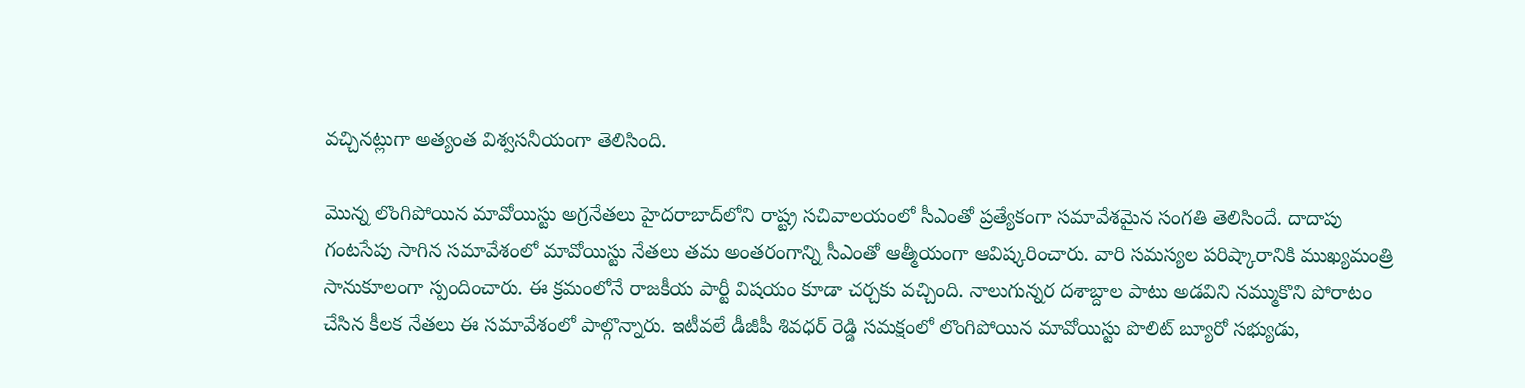వచ్చినట్లుగా అత్యంత విశ్వసనీయంగా తెలిసింది.

మొన్న లొంగిపోయిన మావోయిస్టు అగ్రనేతలు హైదరాబాద్‌లోని రాష్ట్ర సచివాలయంలో సీఎంతో ప్రత్యేకంగా సమావేశమైన సంగతి తెలిసిందే. దాదాపు గంటసేపు సాగిన సమావేశంలో మావోయిస్టు నేతలు తమ అంతరంగాన్ని సీఎంతో ఆత్మీయంగా ఆవిష్కరించారు. వారి సమస్యల పరిష్కారానికి ముఖ్యమంత్రి సానుకూలంగా స్పందించారు. ఈ క్రమంలోనే రాజకీయ పార్టీ విషయం కూడా చర్చకు వచ్చింది. నాలుగున్నర దశాబ్దాల పాటు అడవిని నమ్ముకొని పోరాటం చేసిన కీలక నేతలు ఈ సమావేశంలో పాల్గొన్నారు. ఇటీవలే డీజీపీ శివధర్ రెడ్డి సమక్షంలో లొంగిపోయిన మావోయిస్టు పొలిట్ బ్యూరో సభ్యుడు,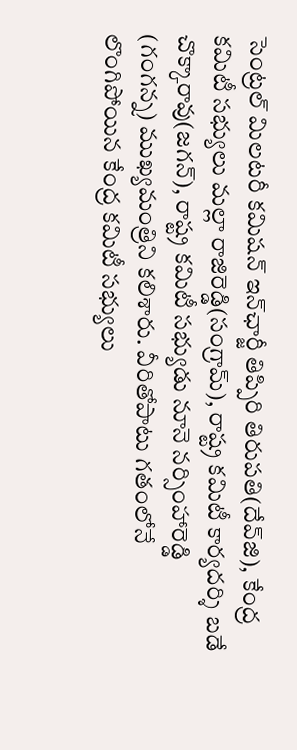సెంట్రల్ మిలటరీ కమిషన్ ఇన్‌ఛార్జీ తిప్పిరి తిరుపతి(దేవ్‌జి), కేంద్ర కమిటీ సభ్యులు మల్లా రాజిరెడ్డి(సంగ్రామ్), రాష్ట్ర కమిటీ కార్యదర్శి బడే చొక్కారావు(జగన్), రాష్ట్ర కమిటీ సభ్యుడు నూనె నర్సింహారెడ్డి (గంగన్న) ముఖ్యమంత్రిని కలిశారు. వీరితోపాటు గతంలోనే లొంగిపోయిన కేంద్ర కమిటీ సభ్యులు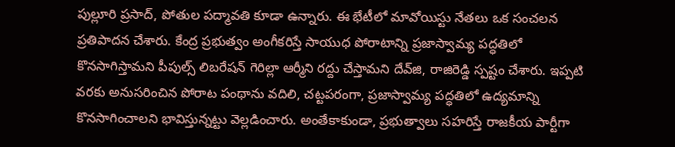పుల్లూరి ప్రసాద్, పోతుల పద్మావతి కూడా ఉన్నారు. ఈ భేటీలో మావోయిస్టు నేతలు ఒక సంచలన ప్రతిపాదన చేశారు. కేంద్ర ప్రభుత్వం అంగీకరిస్తే సాయుధ పోరాటాన్ని ప్రజాస్వామ్య పద్ధతిలో కొనసాగిస్తామని పీపుల్స్ లిబరేషన్ గెరిల్లా ఆర్మీని రద్దు చేస్తామని దేవ్‌జి, రాజిరెడ్డి స్పష్టం చేశారు. ఇప్పటి వరకు అనుసరించిన పోరాట పంథాను వదిలి, చట్టపరంగా, ప్రజాస్వామ్య పద్ధతిలో ఉద్యమాన్ని కొనసాగించాలని భావిస్తున్నట్టు వెల్లడించారు. అంతేకాకుండా, ప్రభుత్వాలు సహరిస్తే రాజకీయ పార్టీగా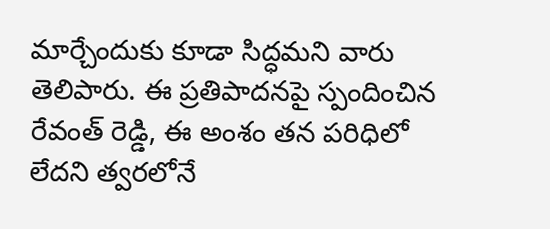మార్చేందుకు కూడా సిద్ధమని వారు తెలిపారు. ఈ ప్రతిపాదనపై స్పందించిన రేవంత్ రెడ్డి, ఈ అంశం తన పరిధిలో లేదని త్వరలోనే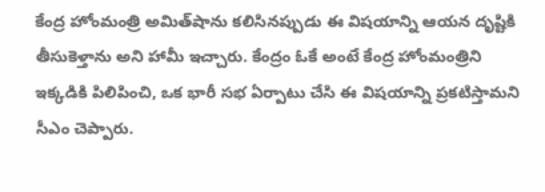కేంద్ర హోంమంత్రి అమిత్‌షాను కలిసినప్పుడు ఈ విషయాన్ని ఆయన దృష్టికి తీసుకెళ్తాను అని హామీ ఇచ్చారు. కేంద్రం ఓకే అంటే కేంద్ర హోంమంత్రిని ఇక్కడికి పిలిపించి, ఒక భారీ సభ ఏర్పాటు చేసి ఈ విషయాన్ని ప్రకటిస్తామని సీఎం చెప్పారు.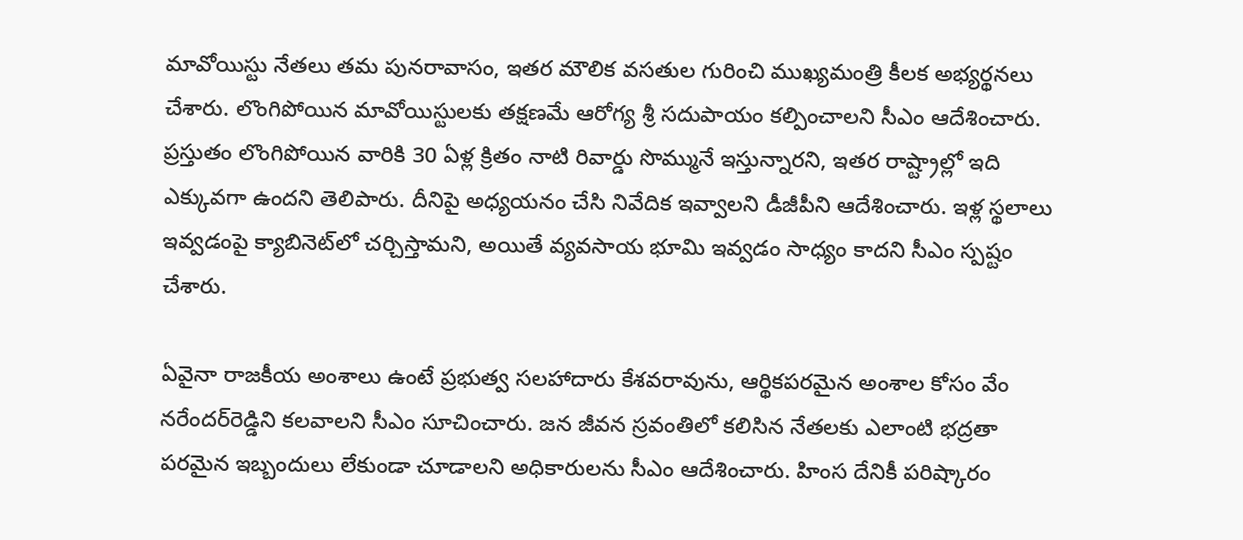మావోయిస్టు నేతలు తమ పునరావాసం, ఇతర మౌలిక వసతుల గురించి ముఖ్యమంత్రి కీలక అభ్యర్థనలు చేశారు. లొంగిపోయిన మావోయిస్టులకు తక్షణమే ఆరోగ్య శ్రీ సదుపాయం కల్పించాలని సీఎం ఆదేశించారు. ప్రస్తుతం లొంగిపోయిన వారికి 30 ఏళ్ల క్రితం నాటి రివార్డు సొమ్మునే ఇస్తున్నారని, ఇతర రాష్ట్రాల్లో ఇది ఎక్కువగా ఉందని తెలిపారు. దీనిపై అధ్యయనం చేసి నివేదిక ఇవ్వాలని డీజీపీని ఆదేశించారు. ఇళ్ల స్థలాలు ఇవ్వడంపై క్యాబినెట్‌లో చర్చిస్తామని, అయితే వ్యవసాయ భూమి ఇవ్వడం సాధ్యం కాదని సీఎం స్పష్టం చేశారు.

ఏవైనా రాజకీయ అంశాలు ఉంటే ప్రభుత్వ సలహాదారు కేశవరావును, ఆర్థికపరమైన అంశాల కోసం వేం నరేందర్‌రెడ్డిని కలవాలని సీఎం సూచించారు. జన జీవన స్రవంతిలో కలిసిన నేతలకు ఎలాంటి భద్రతా పరమైన ఇబ్బందులు లేకుండా చూడాలని అధికారులను సీఎం ఆదేశించారు. హింస దేనికీ పరిష్కారం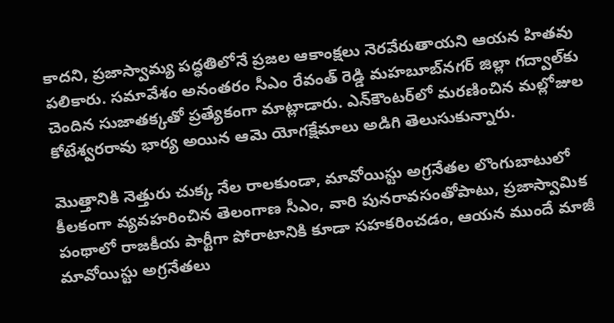కాదని, ప్రజాస్వామ్య పద్ధతిలోనే ప్రజల ఆకాంక్షలు నెరవేరుతాయని ఆయన హితవు పలికారు. సమావేశం అనంతరం సీఎం రేవంత్ రెడ్డి మహబూబ్‌నగర్ జిల్లా గద్వాల్‌కు చెందిన సుజాతక్కతో ప్రత్యేకంగా మాట్లాడారు. ఎన్‌కౌంటర్‌లో మరణించిన మల్లోజుల కోటేశ్వరరావు భార్య అయిన ఆమె యోగక్షేమాలు అడిగి తెలుసుకున్నారు.

మొత్తానికి నెత్తురు చుక్క నేల రాలకుండా, మావోయిస్టు అగ్రనేతల లొంగుబాటులో కీలకంగా వ్యవహరించిన తెలంగాణ సీఎం, వారి పునరావసంతోపాటు, ప్రజాస్వామిక పంథాలో రాజకీయ పార్టీగా పోరాటానికి కూడా సహకరించడం, ఆయన ముందే మాజీ మావోయిస్టు అగ్రనేతలు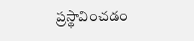ప్రస్థావించడం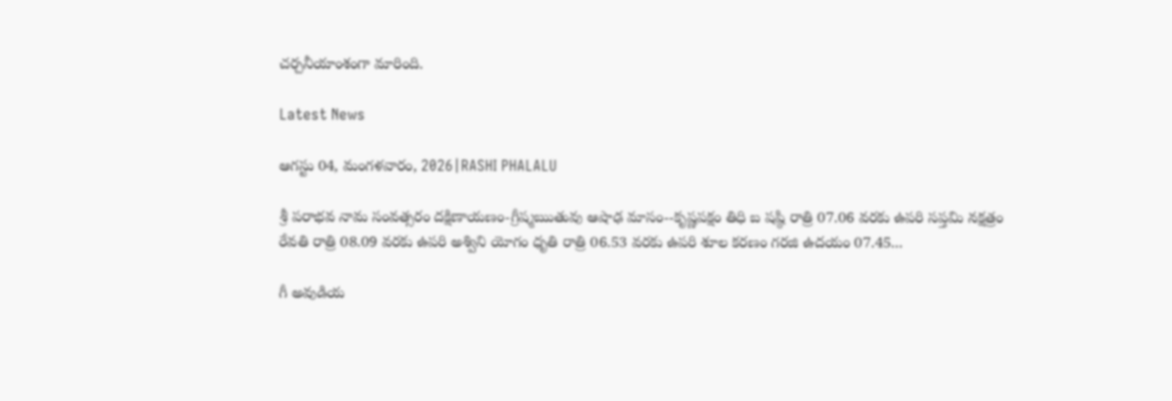చర్చనీయాంశంగా మారింది.

Latest News

ఆగస్టు 04, మంగళవారం, 2026|RASHI PHALALU

శ్రీ పరాభవ నామ సంవత్సరం దక్షిణాయణం-గ్రీష్మఋతువు ఆషాఢ మాసం--కృష్ణపక్షం తిధి బ షష్ఠి రాత్రి 07.06 వరకు ఉపరి సప్తమి నక్షత్రం రేవతి రాత్రి 08.09 వరకు ఉపరి అశ్విని యోగం ధృతి రాత్రి 06.53 వరకు ఉపరి శూల కరణం గరజి ఉదయం 07.45...

గీ అవుడియ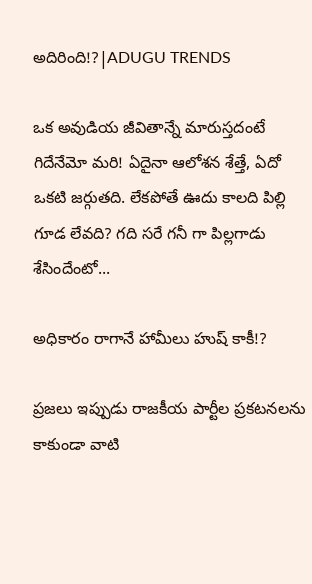అదిరింది!?|ADUGU TRENDS

ఒక అవుడియ జీవితాన్నే మారుస్తదంటే గిదేనేమో మరి! ఏదైనా ఆలోశన శేత్తే, ఏదో ఒకటి జర్గుతది. లేకపోతే ఊదు కాలది పిల్లి గూడ లేవది? గది సరే గనీ గా పిల్లగాడు శేసిందేంటో...

అధికారం రాగానే హామీలు హుష్ కాకీ!?

ప్రజలు ఇప్పుడు రాజకీయ పార్టీల ప్రకటనలను కాకుండా వాటి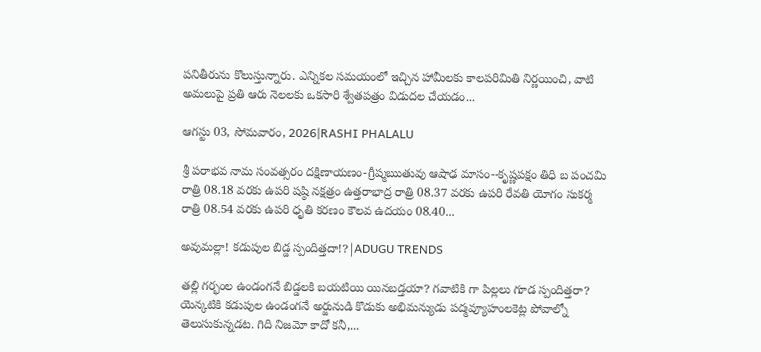పనితీరును కొలుస్తున్నారు. ఎన్నికల సమయంలో ఇచ్చిన హామీలకు కాలపరిమితి నిర్ణయించి, వాటి అమలుపై ప్రతి ఆరు నెలలకు ఒకసారి శ్వేతపత్రం విడుదల చేయడం...

ఆగస్టు 03, సోమవారం, 2026|RASHI PHALALU

శ్రీ పరాభవ నామ సంవత్సరం దక్షిణాయణం-గ్రీష్మఋతువు ఆషాఢ మాసం--కృష్ణపక్షం తిధి బ పంచమి రాత్రి 08.18 వరకు ఉపరి షష్ఠి నక్షత్రం ఉత్తరాభాద్ర రాత్రి 08.37 వరకు ఉపరి రేవతి యోగం సుకర్మ రాత్రి 08.54 వరకు ఉపరి ధృతి కరణం కౌలవ ఉదయం 08.40...

అవుమల్లా! కడుపుల బిడ్డ స్పందిత్తదా!?|ADUGU TRENDS

తల్లి గర్భంల ఉండంగనే బిడ్డలకి బయటియి యినబడ్తయా? గవాటికి గా పిల్లలు గూడ స్పందిత్తరా? యెన్కటికి కడుపుల ఉండంగనే అర్జునుడి కొడుకు అభిమన్యుడు పద్మవ్యూహంలకెట్ల పోవాల్నో తెలుసుకున్నడట. గిది నిజమో కాదో కనీ,...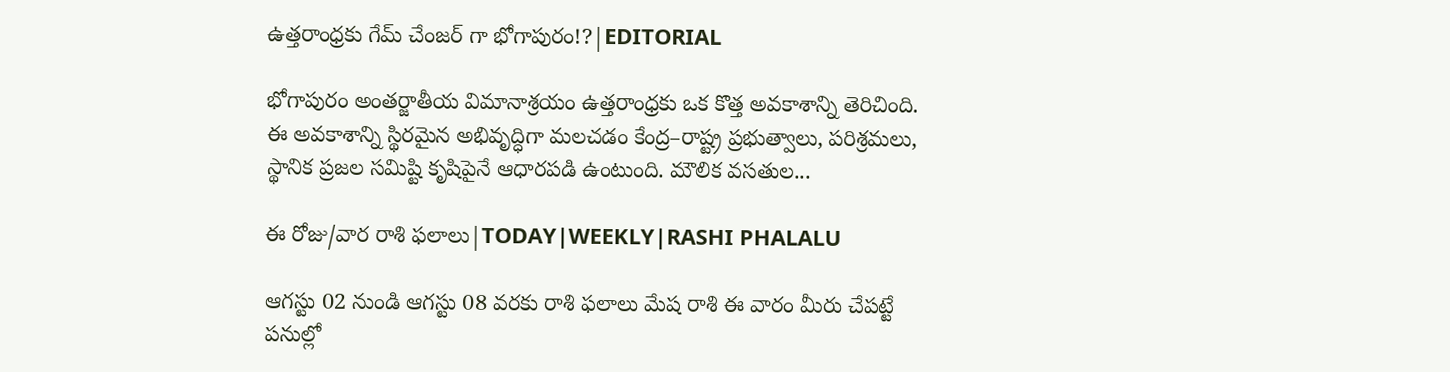ఉత్తరాంధ్రకు గేమ్ చేంజర్ గా భోగాపురం!?|EDITORIAL

భోగాపురం అంతర్జాతీయ విమానాశ్రయం ఉత్తరాంధ్రకు ఒక కొత్త అవకాశాన్ని తెరిచింది. ఈ అవకాశాన్ని స్థిరమైన అభివృద్ధిగా మలచడం కేంద్ర–రాష్ట్ర ప్రభుత్వాలు, పరిశ్రమలు, స్థానిక ప్రజల సమిష్టి కృషిపైనే ఆధారపడి ఉంటుంది. మౌలిక వసతుల...

ఈ రోజు/వార రాశి ఫలాలు|TODAY|WEEKLY|RASHI PHALALU

ఆగస్టు 02 నుండి ఆగస్టు 08 వరకు రాశి ఫలాలు మేష రాశి ఈ వారం మీరు చేపట్టే పనుల్లో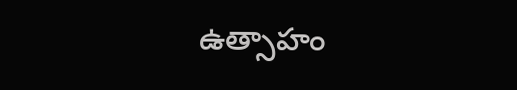ఉత్సాహం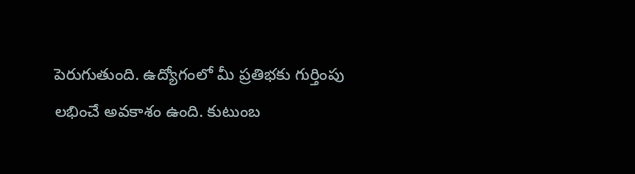పెరుగుతుంది. ఉద్యోగంలో మీ ప్రతిభకు గుర్తింపు లభించే అవకాశం ఉంది. కుటుంబ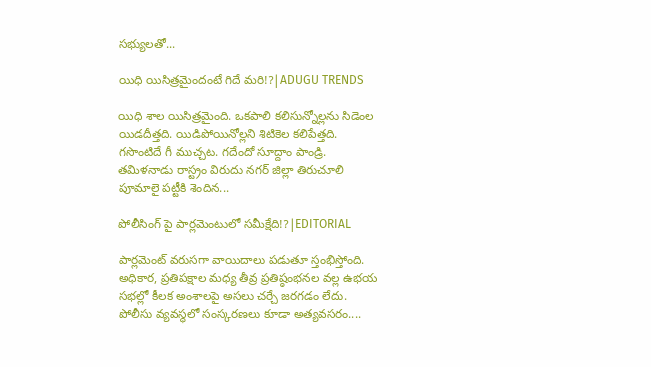సభ్యులతో...

యిధి యిసిత్రమైందంటే గిదే మరి!?|ADUGU TRENDS

యిధి శాల యిసిత్రమైంది. ఒకపాలి కలిసున్నోల్లను సిడెంల యిడదీత్తది. యిడిపోయినోల్లని శిటికెల కలిపేత్తది. గసొంటిదే గీ ముచ్చట. గదేందో సూద్దాం పాండ్రి. తమిళనాడు రాస్ట్రం విరుదు నగర్ జిల్లా తిరుచూలి పూమాలై పట్టీకి శెందిన...

పోలీసింగ్ పై పార్లమెంటులో సమీక్షేది!?|EDITORIAL

పార్లమెంట్ వరుసగా వాయిదాలు పడుతూ స్తంభిస్తోంది. అధికార, ప్రతిపక్షాల మధ్య తీవ్ర ప్రతిష్ఠంభనల వల్ల ఉభయ సభల్లో కీలక అంశాలపై అసలు చర్చే జరగడం లేదు. పోలీసు వ్యవస్థలో సంస్కరణలు కూడా అత్యవసరం....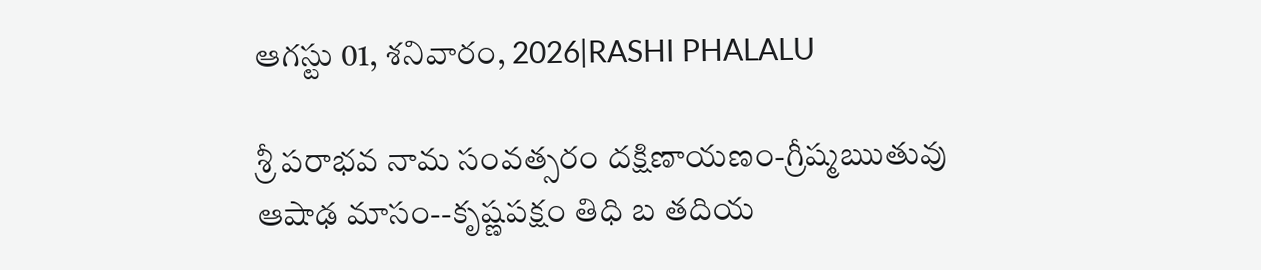ఆగస్టు 01, శనివారం, 2026|RASHI PHALALU

శ్రీ పరాభవ నామ సంవత్సరం దక్షిణాయణం-గ్రీష్మఋతువు ఆషాఢ మాసం--కృష్ణపక్షం తిధి బ తదియ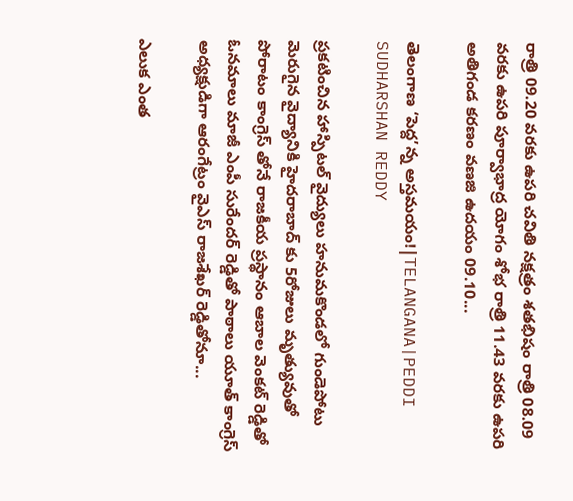రాత్రి 09.20 వరకు ఉపరి చవితి నక్షత్రం శతభిషం రాత్రి 08.09 వరకు ఉపరి పూర్వాభాద్ర యోగం శోభ రాత్రి 11.43 వరకు ఉపరి అతిగండ కరణం వణజి ఉదయం 09.10...

తెలంగాణ ‘పెద్ద’న్న అస్తమయం!|TELANGANA|PEDDI SUDHARSHAN REDDY

ప్రకటించిన హాస్పిటల్ వైద్యులు హనుమకొండలో గుండెపోటు మెరుగైన వైద్యానికి హైదరాబాద్ కు 5రోజులు మృత్యువుతో పోరాటం కాంగ్రెస్ తోనే రాజకీయ ప్రస్థానం ఆబాల వెంకట్ రెడ్డితో ఓనమాలు మాజీ ఎంపీ సురేందర్ రెడ్డితో పాఠాలు యూత్ కాంగ్రెస్ అధ్యక్షుడిగా ఆరంగేట్రం వైఎస్ రాజశేఖర్ రెడ్డితోనూ...

ఎలుక ఎంత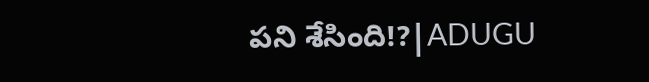పని శేసింది!?|ADUGU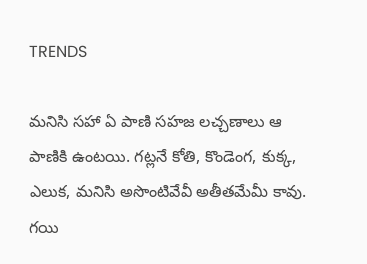TRENDS

మనిసి సహా ఏ పాణి సహజ లచ్చణాలు ఆ పాణికి ఉంటయి. గట్లనే కోతి, కొండెంగ, కుక్క, ఎలుక, మనిసి అసొంటివేవీ అతీతమేమీ కావు. గయి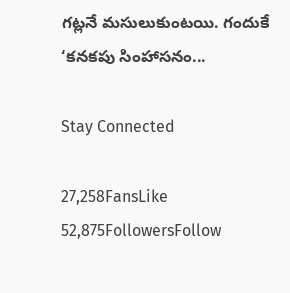గట్లనే మసులుకుంటయి. గందుకే ‘కనకపు సింహాసనం...

Stay Connected

27,258FansLike
52,875FollowersFollow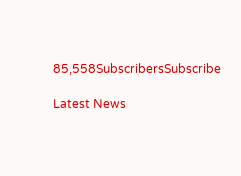85,558SubscribersSubscribe

Latest News